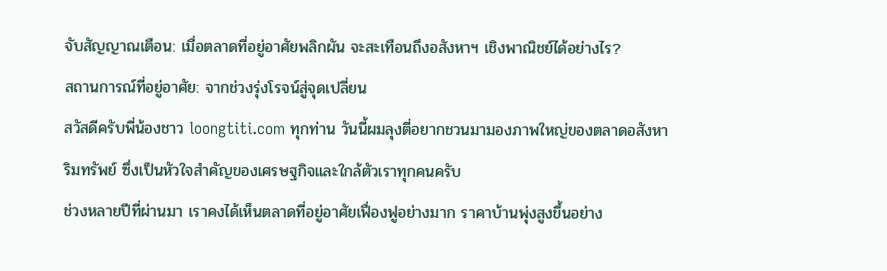จับสัญญาณเตือน: เมื่อตลาดที่อยู่อาศัยพลิกผัน จะสะเทือนถึงอสังหาฯ เชิงพาณิชย์ได้อย่างไร?
สถานการณ์ที่อยู่อาศัย: จากช่วงรุ่งโรจน์สู่จุดเปลี่ยน
สวัสดีครับพี่น้องชาว loongtiti.com ทุกท่าน วันนี้ผมลุงตี่อยากชวนมามองภาพใหญ่ของตลาดอสังหาริมทรัพย์ ซึ่งเป็นหัวใจสำคัญของเศรษฐกิจและใกล้ตัวเราทุกคนครับ
ช่วงหลายปีที่ผ่านมา เราคงได้เห็นตลาดที่อยู่อาศัยเฟื่องฟูอย่างมาก ราคาบ้านพุ่งสูงขึ้นอย่าง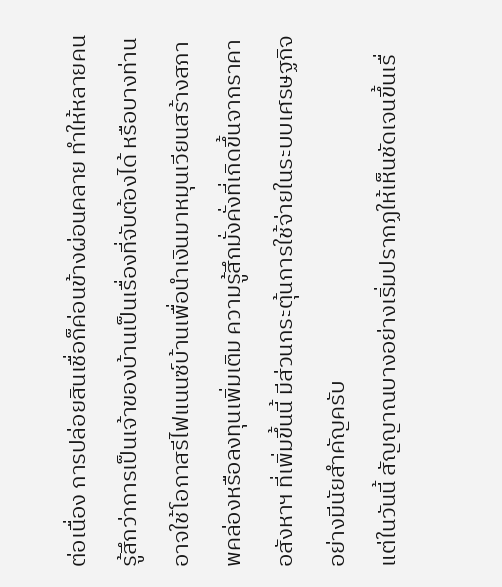ต่อเนื่อง การปล่อยสินเชื่อก็ค่อนข้างผ่อนคลาย ทำให้หลายคนรู้สึกว่าการเป็นเจ้าของบ้านเป็นเรื่องที่จับต้องได้ หรือบางท่านอาจใช้โอกาสรีไฟแนนซ์บ้านเพื่อนำเงินมาหมุนเวียนสร้างสภาพคล่องหรือลงทุนเพิ่มเติม ความรู้สึกมั่งคั่งที่เกิดขึ้นจากราคาอสังหาฯ ที่เพิ่มขึ้นนี้ มีส่วนกระตุ้นการใช้จ่ายในระบบเศรษฐกิจอย่างมีนัยสำคัญครับ
แต่ในวันนี้ สัญญาณบางอย่างเริ่มปรากฏให้เห็นชัดเจนขึ้นเรื่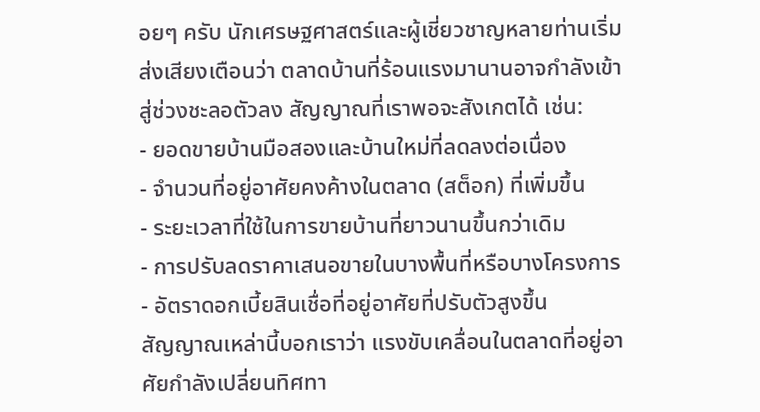อยๆ ครับ นักเศรษฐศาสตร์และผู้เชี่ยวชาญหลายท่านเริ่มส่งเสียงเตือนว่า ตลาดบ้านที่ร้อนแรงมานานอาจกำลังเข้าสู่ช่วงชะลอตัวลง สัญญาณที่เราพอจะสังเกตได้ เช่น:
- ยอดขายบ้านมือสองและบ้านใหม่ที่ลดลงต่อเนื่อง
- จำนวนที่อยู่อาศัยคงค้างในตลาด (สต็อก) ที่เพิ่มขึ้น
- ระยะเวลาที่ใช้ในการขายบ้านที่ยาวนานขึ้นกว่าเดิม
- การปรับลดราคาเสนอขายในบางพื้นที่หรือบางโครงการ
- อัตราดอกเบี้ยสินเชื่อที่อยู่อาศัยที่ปรับตัวสูงขึ้น
สัญญาณเหล่านี้บอกเราว่า แรงขับเคลื่อนในตลาดที่อยู่อาศัยกำลังเปลี่ยนทิศทา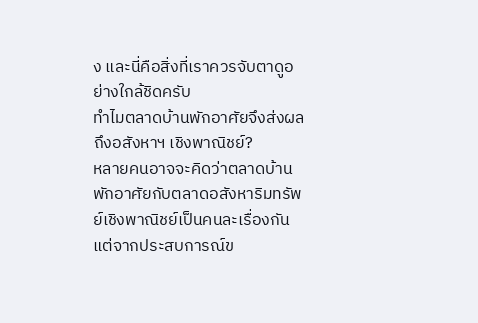ง และนี่คือสิ่งที่เราควรจับตาดูอย่างใกล้ชิดครับ
ทำไมตลาดบ้านพักอาศัยจึงส่งผลถึงอสังหาฯ เชิงพาณิชย์?
หลายคนอาจจะคิดว่าตลาดบ้านพักอาศัยกับตลาดอสังหาริมทรัพย์เชิงพาณิชย์เป็นคนละเรื่องกัน แต่จากประสบการณ์ข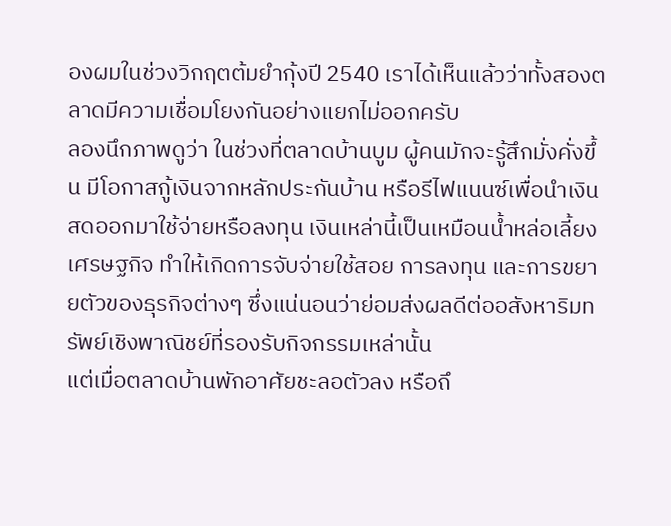องผมในช่วงวิกฤตต้มยำกุ้งปี 2540 เราได้เห็นแล้วว่าทั้งสองตลาดมีความเชื่อมโยงกันอย่างแยกไม่ออกครับ
ลองนึกภาพดูว่า ในช่วงที่ตลาดบ้านบูม ผู้คนมักจะรู้สึกมั่งคั่งขึ้น มีโอกาสกู้เงินจากหลักประกันบ้าน หรือรีไฟแนนซ์เพื่อนำเงินสดออกมาใช้จ่ายหรือลงทุน เงินเหล่านี้เป็นเหมือนน้ำหล่อเลี้ยงเศรษฐกิจ ทำให้เกิดการจับจ่ายใช้สอย การลงทุน และการขยายตัวของธุรกิจต่างๆ ซึ่งแน่นอนว่าย่อมส่งผลดีต่ออสังหาริมทรัพย์เชิงพาณิชย์ที่รองรับกิจกรรมเหล่านั้น
แต่เมื่อตลาดบ้านพักอาศัยชะลอตัวลง หรือถึ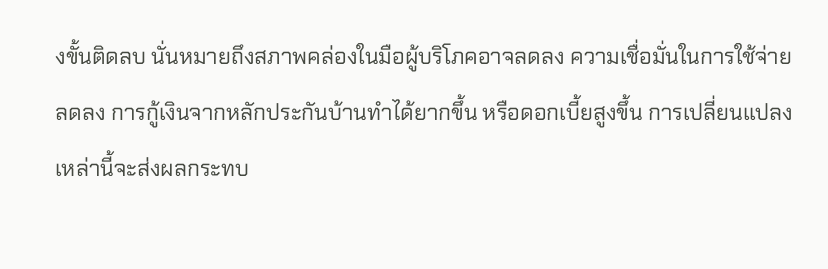งขั้นติดลบ นั่นหมายถึงสภาพคล่องในมือผู้บริโภคอาจลดลง ความเชื่อมั่นในการใช้จ่ายลดลง การกู้เงินจากหลักประกันบ้านทำได้ยากขึ้น หรือดอกเบี้ยสูงขึ้น การเปลี่ยนแปลงเหล่านี้จะส่งผลกระทบ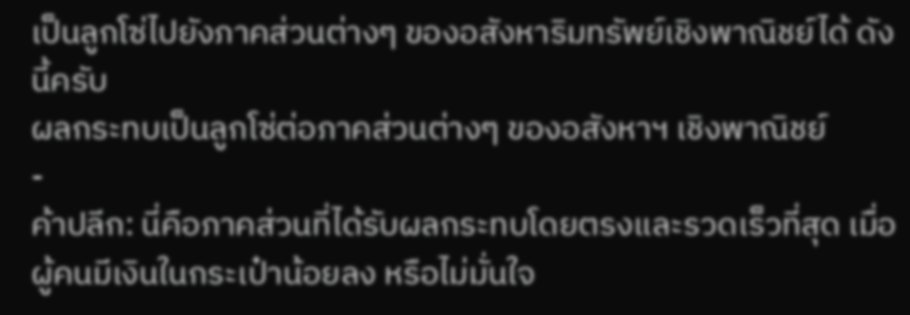เป็นลูกโซ่ไปยังภาคส่วนต่างๆ ของอสังหาริมทรัพย์เชิงพาณิชย์ได้ ดังนี้ครับ
ผลกระทบเป็นลูกโซ่ต่อภาคส่วนต่างๆ ของอสังหาฯ เชิงพาณิชย์
-
ค้าปลีก: นี่คือภาคส่วนที่ได้รับผลกระทบโดยตรงและรวดเร็วที่สุด เมื่อผู้คนมีเงินในกระเป๋าน้อยลง หรือไม่มั่นใจ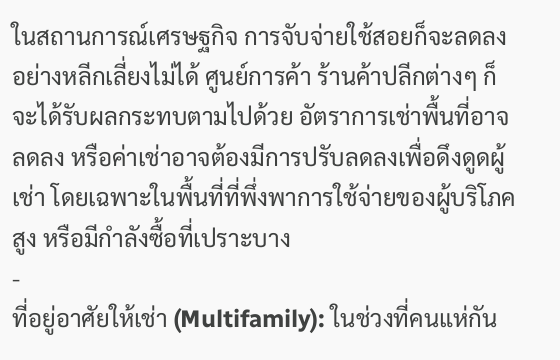ในสถานการณ์เศรษฐกิจ การจับจ่ายใช้สอยก็จะลดลงอย่างหลีกเลี่ยงไม่ได้ ศูนย์การค้า ร้านค้าปลีกต่างๆ ก็จะได้รับผลกระทบตามไปด้วย อัตราการเช่าพื้นที่อาจลดลง หรือค่าเช่าอาจต้องมีการปรับลดลงเพื่อดึงดูดผู้เช่า โดยเฉพาะในพื้นที่ที่พึ่งพาการใช้จ่ายของผู้บริโภคสูง หรือมีกำลังซื้อที่เปราะบาง
-
ที่อยู่อาศัยให้เช่า (Multifamily): ในช่วงที่คนแห่กัน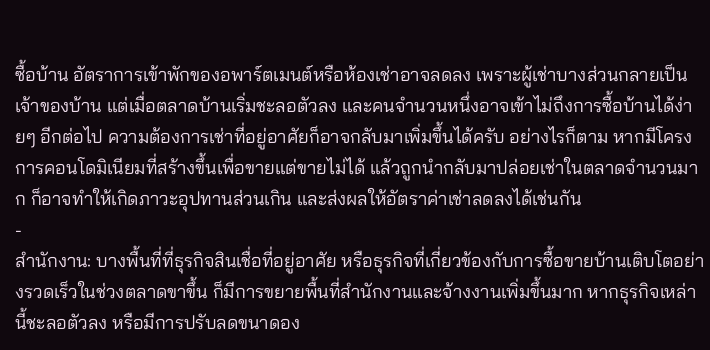ซื้อบ้าน อัตราการเข้าพักของอพาร์ตเมนต์หรือห้องเช่าอาจลดลง เพราะผู้เช่าบางส่วนกลายเป็นเจ้าของบ้าน แต่เมื่อตลาดบ้านเริ่มชะลอตัวลง และคนจำนวนหนึ่งอาจเข้าไม่ถึงการซื้อบ้านได้ง่ายๆ อีกต่อไป ความต้องการเช่าที่อยู่อาศัยก็อาจกลับมาเพิ่มขึ้นได้ครับ อย่างไรก็ตาม หากมีโครงการคอนโดมิเนียมที่สร้างขึ้นเพื่อขายแต่ขายไม่ได้ แล้วถูกนำกลับมาปล่อยเช่าในตลาดจำนวนมาก ก็อาจทำให้เกิดภาวะอุปทานส่วนเกิน และส่งผลให้อัตราค่าเช่าลดลงได้เช่นกัน
-
สำนักงาน: บางพื้นที่ที่ธุรกิจสินเชื่อที่อยู่อาศัย หรือธุรกิจที่เกี่ยวข้องกับการซื้อขายบ้านเติบโตอย่างรวดเร็วในช่วงตลาดขาขึ้น ก็มีการขยายพื้นที่สำนักงานและจ้างงานเพิ่มขึ้นมาก หากธุรกิจเหล่านี้ชะลอตัวลง หรือมีการปรับลดขนาดอง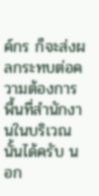ค์กร ก็จะส่งผลกระทบต่อความต้องการพื้นที่สำนักงานในบริเวณนั้นได้ครับ นอก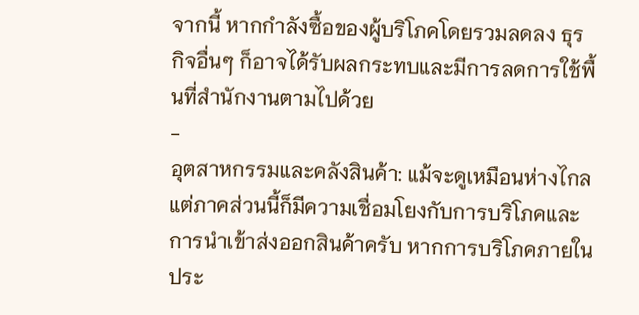จากนี้ หากกำลังซื้อของผู้บริโภคโดยรวมลดลง ธุรกิจอื่นๆ ก็อาจได้รับผลกระทบและมีการลดการใช้พื้นที่สำนักงานตามไปด้วย
-
อุตสาหกรรมและคลังสินค้า: แม้จะดูเหมือนห่างไกล แต่ภาคส่วนนี้ก็มีความเชื่อมโยงกับการบริโภคและการนำเข้าส่งออกสินค้าครับ หากการบริโภคภายในประ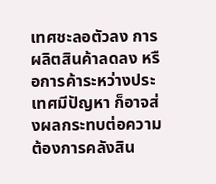เทศชะลอตัวลง การผลิตสินค้าลดลง หรือการค้าระหว่างประเทศมีปัญหา ก็อาจส่งผลกระทบต่อความต้องการคลังสิน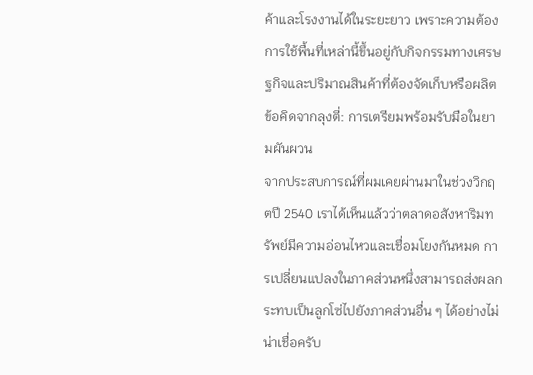ค้าและโรงงานได้ในระยะยาว เพราะความต้องการใช้พื้นที่เหล่านี้ขึ้นอยู่กับกิจกรรมทางเศรษฐกิจและปริมาณสินค้าที่ต้องจัดเก็บหรือผลิต
ข้อคิดจากลุงตี่: การเตรียมพร้อมรับมือในยามผันผวน
จากประสบการณ์ที่ผมเคยผ่านมาในช่วงวิกฤตปี 2540 เราได้เห็นแล้วว่าตลาดอสังหาริมทรัพย์มีความอ่อนไหวและเชื่อมโยงกันหมด การเปลี่ยนแปลงในภาคส่วนหนึ่งสามารถส่งผลกระทบเป็นลูกโซ่ไปยังภาคส่วนอื่น ๆ ได้อย่างไม่น่าเชื่อครับ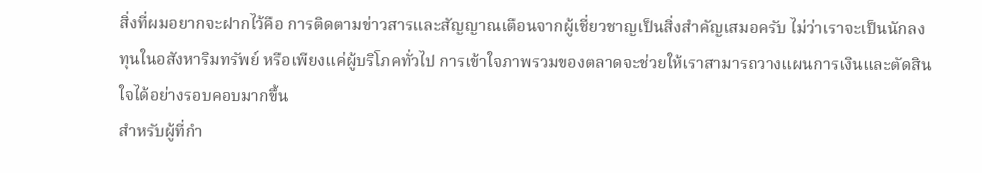สิ่งที่ผมอยากจะฝากไว้คือ การติดตามข่าวสารและสัญญาณเตือนจากผู้เชี่ยวชาญเป็นสิ่งสำคัญเสมอครับ ไม่ว่าเราจะเป็นนักลงทุนในอสังหาริมทรัพย์ หรือเพียงแค่ผู้บริโภคทั่วไป การเข้าใจภาพรวมของตลาดจะช่วยให้เราสามารถวางแผนการเงินและตัดสินใจได้อย่างรอบคอบมากขึ้น
สำหรับผู้ที่กำ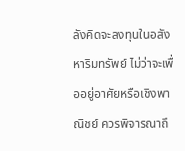ลังคิดจะลงทุนในอสังหาริมทรัพย์ ไม่ว่าจะเพื่ออยู่อาศัยหรือเชิงพาณิชย์ ควรพิจารณาถึ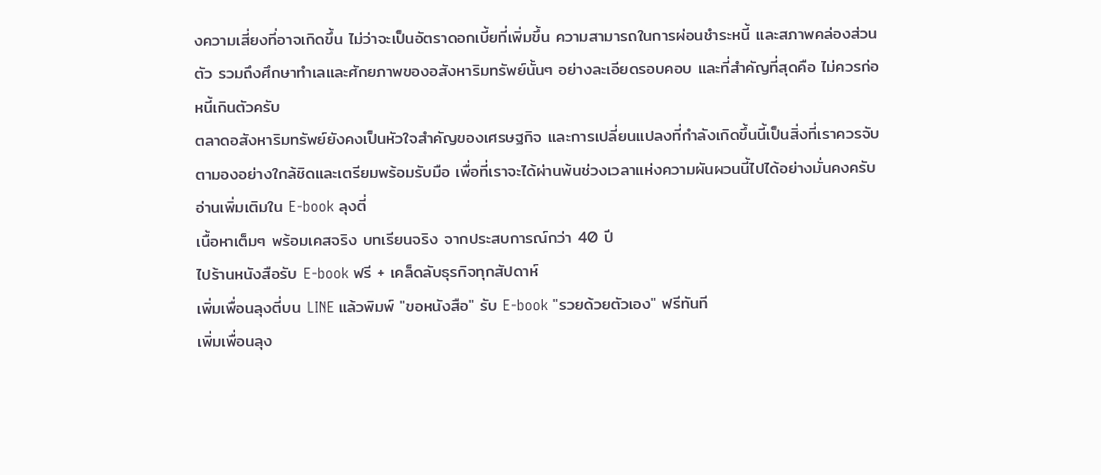งความเสี่ยงที่อาจเกิดขึ้น ไม่ว่าจะเป็นอัตราดอกเบี้ยที่เพิ่มขึ้น ความสามารถในการผ่อนชำระหนี้ และสภาพคล่องส่วนตัว รวมถึงศึกษาทำเลและศักยภาพของอสังหาริมทรัพย์นั้นๆ อย่างละเอียดรอบคอบ และที่สำคัญที่สุดคือ ไม่ควรก่อหนี้เกินตัวครับ
ตลาดอสังหาริมทรัพย์ยังคงเป็นหัวใจสำคัญของเศรษฐกิจ และการเปลี่ยนแปลงที่กำลังเกิดขึ้นนี้เป็นสิ่งที่เราควรจับตามองอย่างใกล้ชิดและเตรียมพร้อมรับมือ เพื่อที่เราจะได้ผ่านพ้นช่วงเวลาแห่งความผันผวนนี้ไปได้อย่างมั่นคงครับ
อ่านเพิ่มเติมใน E-book ลุงตี่
เนื้อหาเต็มๆ พร้อมเคสจริง บทเรียนจริง จากประสบการณ์กว่า 40 ปี
ไปร้านหนังสือรับ E-book ฟรี + เคล็ดลับธุรกิจทุกสัปดาห์
เพิ่มเพื่อนลุงตี่บน LINE แล้วพิมพ์ "ขอหนังสือ" รับ E-book "รวยด้วยตัวเอง" ฟรีทันที
เพิ่มเพื่อนลุง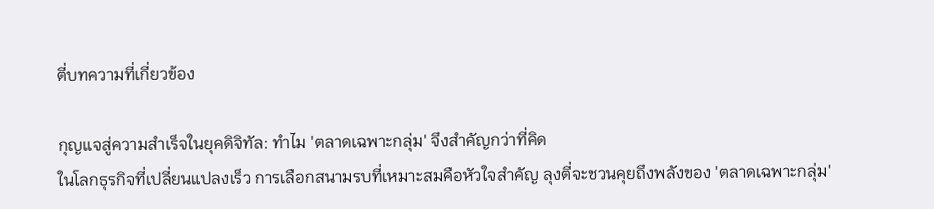ตี่บทความที่เกี่ยวข้อง

กุญแจสู่ความสำเร็จในยุคดิจิทัล: ทำไม 'ตลาดเฉพาะกลุ่ม' จึงสำคัญกว่าที่คิด
ในโลกธุรกิจที่เปลี่ยนแปลงเร็ว การเลือกสนามรบที่เหมาะสมคือหัวใจสำคัญ ลุงตี่จะชวนคุยถึงพลังของ 'ตลาดเฉพาะกลุ่ม'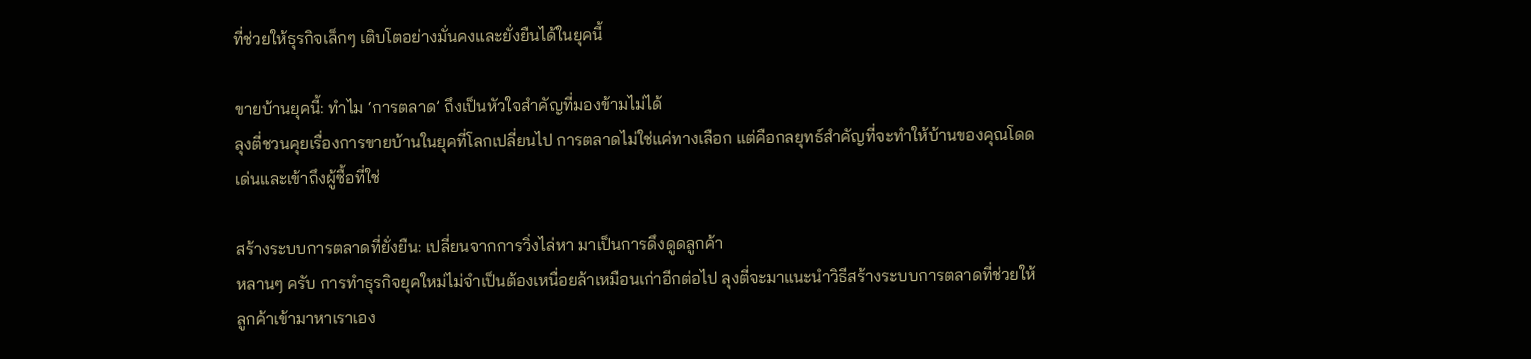ที่ช่วยให้ธุรกิจเล็กๆ เติบโตอย่างมั่นคงและยั่งยืนได้ในยุคนี้

ขายบ้านยุคนี้: ทำไม ‘การตลาด’ ถึงเป็นหัวใจสำคัญที่มองข้ามไม่ได้
ลุงตี่ชวนคุยเรื่องการขายบ้านในยุคที่โลกเปลี่ยนไป การตลาดไม่ใช่แค่ทางเลือก แต่คือกลยุทธ์สำคัญที่จะทำให้บ้านของคุณโดดเด่นและเข้าถึงผู้ซื้อที่ใช่

สร้างระบบการตลาดที่ยั่งยืน: เปลี่ยนจากการวิ่งไล่หา มาเป็นการดึงดูดลูกค้า
หลานๆ ครับ การทำธุรกิจยุคใหม่ไม่จำเป็นต้องเหนื่อยล้าเหมือนเก่าอีกต่อไป ลุงตี่จะมาแนะนำวิธีสร้างระบบการตลาดที่ช่วยให้ลูกค้าเข้ามาหาเราเอง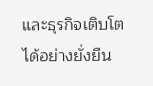และธุรกิจเติบโตได้อย่างยั่งยืน